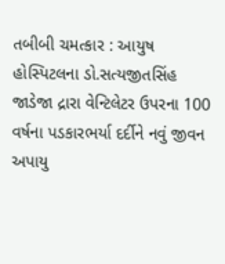તબીબી ચમત્કાર : આયુષ હોસ્પિટલના ડો.સત્યજીતસિંહ જાડેજા દ્રારા વેન્ટિલેટર ઉપરના 100 વર્ષના પડકારભર્યા દર્દીને નવું જીવન અપાયુ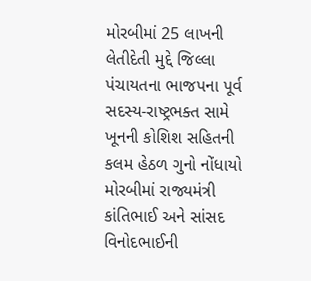મોરબીમાં 25 લાખની લેતીદેતી મુદ્દે જિલ્લા પંચાયતના ભાજપના પૂર્વ સદસ્ય-રાષ્ટ્રભક્ત સામે ખૂનની કોશિશ સહિતની કલમ હેઠળ ગુનો નોંધાયો મોરબીમાં રાજ્યમંત્રી કાંતિભાઈ અને સાંસદ વિનોદભાઈની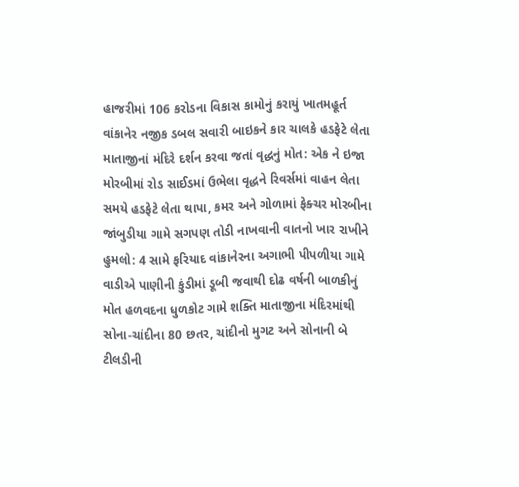હાજરીમાં 106 કરોડના વિકાસ કામોનું કરાયું ખાતમહૂર્ત વાંકાનેર નજીક ડબલ સવારી બાઇકને કાર ચાલકે હડફેટે લેતા માતાજીનાં મંદિરે દર્શન કરવા જતાં વૃદ્ધનું મોત: એક ને ઇજા મોરબીમાં રોડ સાઈડમાં ઉભેલા વૃદ્ધને રિવર્સમાં વાહન લેતા સમયે હડફેટે લેતા થાપા, કમર અને ગોળામાં ફેક્ચર મોરબીના જાંબુડીયા ગામે સગપણ તોડી નાખવાની વાતનો ખાર રાખીને હુમલો: 4 સામે ફરિયાદ વાંકાનેરના અગાભી પીપળીયા ગામે વાડીએ પાણીની કુંડીમાં ડૂબી જવાથી દોઢ વર્ષની બાળકીનું મોત હળવદના ધુળકોટ ગામે શક્તિ માતાજીના મંદિરમાંથી સોના-ચાંદીના 80 છતર, ચાંદીનો મુગટ અને સોનાની બે ટીલડીની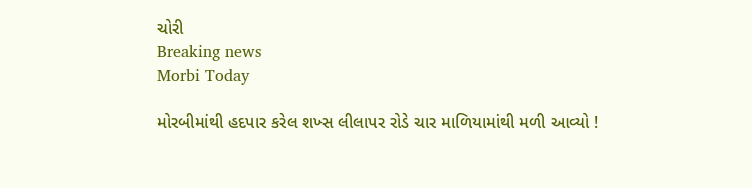ચોરી
Breaking news
Morbi Today

મોરબીમાંથી હદપાર કરેલ શખ્સ લીલાપર રોડે ચાર માળિયામાંથી મળી આવ્યો !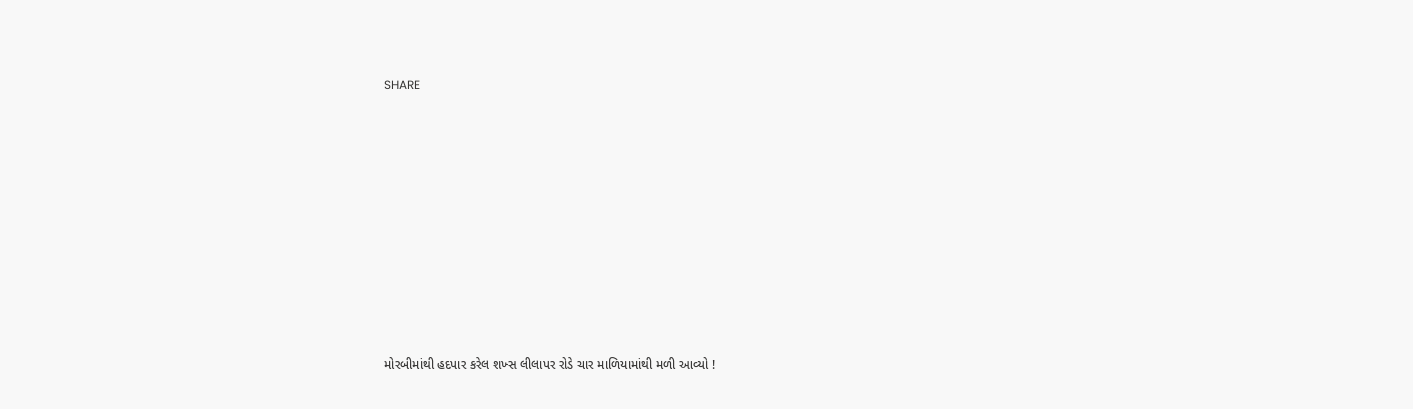SHARE











મોરબીમાંથી હદપાર કરેલ શખ્સ લીલાપર રોડે ચાર માળિયામાંથી મળી આવ્યો !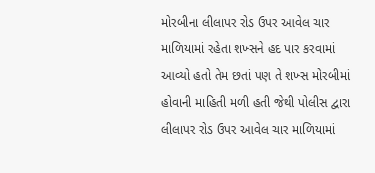મોરબીના લીલાપર રોડ ઉપર આવેલ ચાર માળિયામાં રહેતા શખ્સને હદ પાર કરવામાં આવ્યો હતો તેમ છતાં પણ તે શખ્સ મોરબીમાં હોવાની માહિતી મળી હતી જેથી પોલીસ દ્વારા લીલાપર રોડ ઉપર આવેલ ચાર માળિયામાં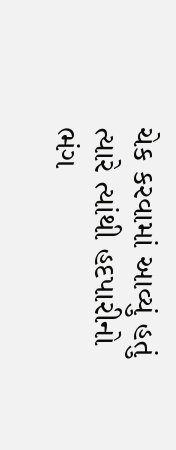ચેક કરવામાં આવ્યું હતું ત્યારે ત્યાંથી હદપારીનો ભંગ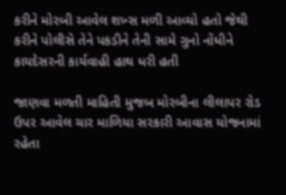કરીને મોરબી આવેલ શખ્સ મળી આવ્યો હતો જેથી કરીને પોલીસે તેને પકડીને તેની સામે ગુનો નોંધીને કાયદેસરની કાર્યવાહી હાથ ધરી હતી

જાણવા મળતી માહિતી મુજબ મોરબીના લીલાપર રોડ ઉપર આવેલ ચાર માળિયા સરકારી આવાસ યોજનામાં રહેતા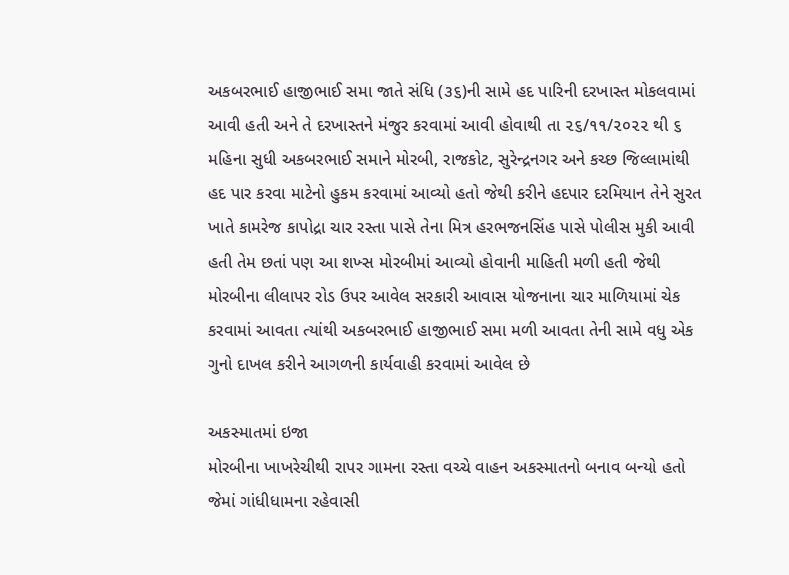અકબરભાઈ હાજીભાઈ સમા જાતે સંધિ (૩૬)ની સામે હદ પારિની દરખાસ્ત મોકલવામાં આવી હતી અને તે દરખાસ્તને મંજુર કરવામાં આવી હોવાથી તા ૨૬/૧૧/૨૦૨૨ થી ૬ મહિના સુધી અકબરભાઈ સમાને મોરબી, રાજકોટ, સુરેન્દ્રનગર અને કચ્છ જિલ્લામાંથી હદ પાર કરવા માટેનો હુકમ કરવામાં આવ્યો હતો જેથી કરીને હદપાર દરમિયાન તેને સુરત ખાતે કામરેજ કાપોદ્રા ચાર રસ્તા પાસે તેના મિત્ર હરભજનસિંહ પાસે પોલીસ મુકી આવી હતી તેમ છતાં પણ આ શખ્સ મોરબીમાં આવ્યો હોવાની માહિતી મળી હતી જેથી મોરબીના લીલાપર રોડ ઉપર આવેલ સરકારી આવાસ યોજનાના ચાર માળિયામાં ચેક કરવામાં આવતા ત્યાંથી અકબરભાઈ હાજીભાઈ સમા મળી આવતા તેની સામે વધુ એક ગુનો દાખલ કરીને આગળની કાર્યવાહી કરવામાં આવેલ છે

અકસ્માતમાં ઇજા
મોરબીના ખાખરેચીથી રાપર ગામના રસ્તા વચ્ચે વાહન અકસ્માતનો બનાવ બન્યો હતો જેમાં ગાંધીધામના રહેવાસી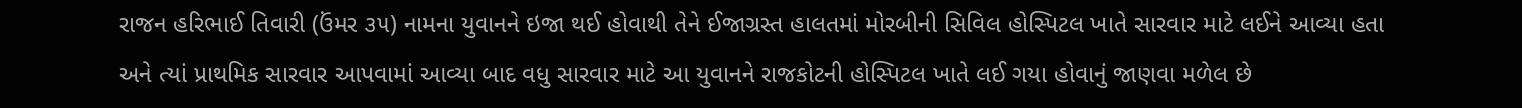રાજન હરિભાઈ તિવારી (ઉંમર ૩૫) નામના યુવાનને ઇજા થઈ હોવાથી તેને ઈજાગ્રસ્ત હાલતમાં મોરબીની સિવિલ હોસ્પિટલ ખાતે સારવાર માટે લઈને આવ્યા હતા અને ત્યાં પ્રાથમિક સારવાર આપવામાં આવ્યા બાદ વધુ સારવાર માટે આ યુવાનને રાજકોટની હોસ્પિટલ ખાતે લઈ ગયા હોવાનું જાણવા મળેલ છે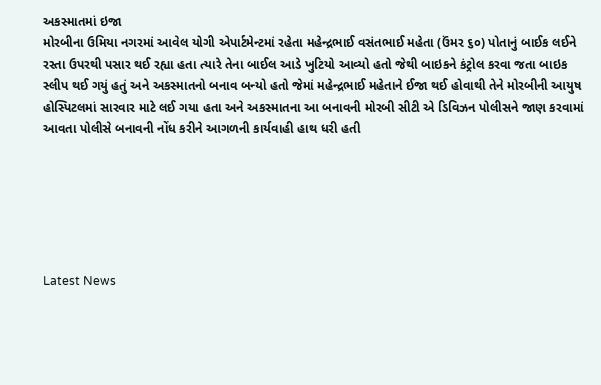અકસ્માતમાં ઇજા
મોરબીના ઉમિયા નગરમાં આવેલ યોગી એપાર્ટમેન્ટમાં રહેતા મહેન્દ્રભાઈ વસંતભાઈ મહેતા (ઉંમર ૬૦) પોતાનું બાઈક લઈને રસ્તા ઉપરથી પસાર થઈ રહ્યા હતા ત્યારે તેના બાઈલ આડે ખુટિયો આવ્યો હતો જેથી બાઇકને કંટ્રોલ કરવા જતા બાઇક સ્લીપ થઈ ગયું હતું અને અકસ્માતનો બનાવ બન્યો હતો જેમાં મહેન્દ્રભાઈ મહેતાને ઈજા થઈ હોવાથી તેને મોરબીની આયુષ હોસ્પિટલમાં સારવાર માટે લઈ ગયા હતા અને અકસ્માતના આ બનાવની મોરબી સીટી એ ડિવિઝન પોલીસને જાણ કરવામાં આવતા પોલીસે બનાવની નોંધ કરીને આગળની કાર્યવાહી હાથ ધરી હતી






Latest News